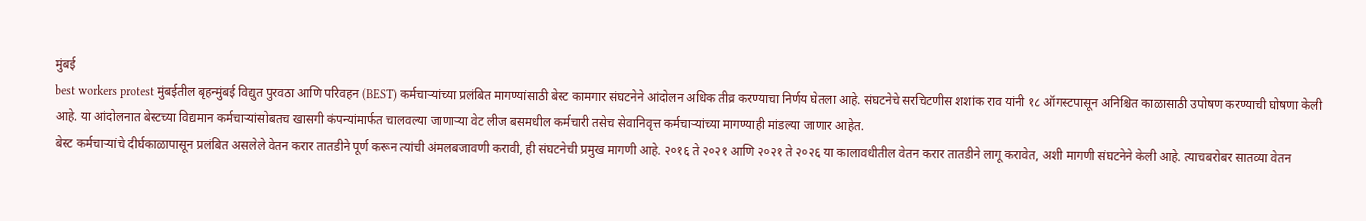मुंबई
best workers protest मुंबईतील बृहन्मुंबई विद्युत पुरवठा आणि परिवहन (BEST) कर्मचाऱ्यांच्या प्रलंबित मागण्यांसाठी बेस्ट कामगार संघटनेने आंदोलन अधिक तीव्र करण्याचा निर्णय घेतला आहे. संघटनेचे सरचिटणीस शशांक राव यांनी १८ ऑगस्टपासून अनिश्चित काळासाठी उपोषण करण्याची घोषणा केली आहे. या आंदोलनात बेस्टच्या विद्यमान कर्मचाऱ्यांसोबतच खासगी कंपन्यांमार्फत चालवल्या जाणाऱ्या वेट लीज बसमधील कर्मचारी तसेच सेवानिवृत्त कर्मचाऱ्यांच्या मागण्याही मांडल्या जाणार आहेत.
बेस्ट कर्मचाऱ्यांचे दीर्घकाळापासून प्रलंबित असलेले वेतन करार तातडीने पूर्ण करून त्यांची अंमलबजावणी करावी, ही संघटनेची प्रमुख मागणी आहे. २०१६ ते २०२१ आणि २०२१ ते २०२६ या कालावधीतील वेतन करार तातडीने लागू करावेत, अशी मागणी संघटनेने केली आहे. त्याचबरोबर सातव्या वेतन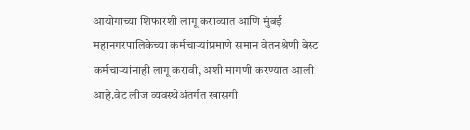आयोगाच्या शिफारशी लागू कराव्यात आणि मुंबई महानगरपालिकेच्या कर्मचाऱ्यांप्रमाणे समान वेतनश्रेणी बेस्ट कर्मचाऱ्यांनाही लागू करावी, अशी मागणी करण्यात आली आहे.वेट लीज व्यवस्थेअंतर्गत खासगी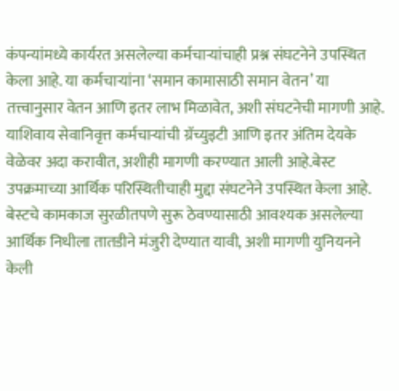कंपन्यांमध्ये कार्यरत असलेल्या कर्मचाऱ्यांचाही प्रश्न संघटनेने उपस्थित केला आहे. या कर्मचाऱ्यांना ‘समान कामासाठी समान वेतन’ या तत्त्वानुसार वेतन आणि इतर लाभ मिळावेत, अशी संघटनेची मागणी आहे. याशिवाय सेवानिवृत्त कर्मचाऱ्यांची ग्रॅच्युइटी आणि इतर अंतिम देयके वेळेवर अदा करावीत, अशीही मागणी करण्यात आली आहे.बेस्ट उपक्रमाच्या आर्थिक परिस्थितीचाही मुद्दा संघटनेने उपस्थित केला आहे. बेस्टचे कामकाज सुरळीतपणे सुरू ठेवण्यासाठी आवश्यक असलेल्या आर्थिक निधीला तातडीने मंजुरी देण्यात यावी, अशी मागणी युनियनने केली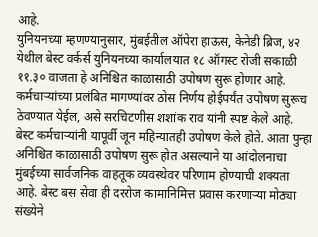आहे.
युनियनच्या म्हणण्यानुसार, मुंबईतील ऑपेरा हाऊस, केनेडी ब्रिज, ४२ येथील बेस्ट वर्कर्स युनियनच्या कार्यालयात १८ ऑगस्ट रोजी सकाळी ११.३० वाजता हे अनिश्चित काळासाठी उपोषण सुरू होणार आहे. कर्मचाऱ्यांच्या प्रलंबित मागण्यांवर ठोस निर्णय होईपर्यंत उपोषण सुरूच ठेवण्यात येईल, असे सरचिटणीस शशांक राव यांनी स्पष्ट केले आहे.
बेस्ट कर्मचाऱ्यांनी यापूर्वी जून महिन्यातही उपोषण केले होते. आता पुन्हा अनिश्चित काळासाठी उपोषण सुरू होत असल्याने या आंदोलनाचा मुंबईच्या सार्वजनिक वाहतूक व्यवस्थेवर परिणाम होण्याची शक्यता आहे. बेस्ट बस सेवा ही दररोज कामानिमित्त प्रवास करणाऱ्या मोठ्या संख्येने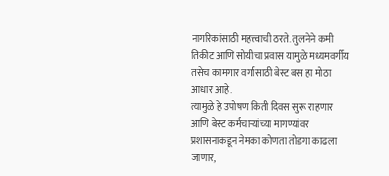नागरिकांसाठी महत्त्वाची ठरते. तुलनेने कमी तिकीट आणि सोयीचा प्रवास यामुळे मध्यमवर्गीय तसेच कामगार वर्गासाठी बेस्ट बस हा मोठा आधार आहे.
त्यामुळे हे उपोषण किती दिवस सुरू राहणार आणि बेस्ट कर्मचाऱ्यांच्या मागण्यांवर प्रशासनाकडून नेमका कोणता तोडगा काढला जाणार,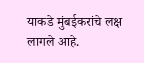याकडे मुंबईकरांचे लक्ष लागले आहे.